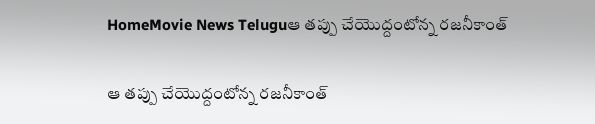HomeMovie News Teluguఆ తప్పు చేయొద్దంటోన్న రజనీకాంత్‌

ఆ తప్పు చేయొద్దంటోన్న రజనీకాంత్‌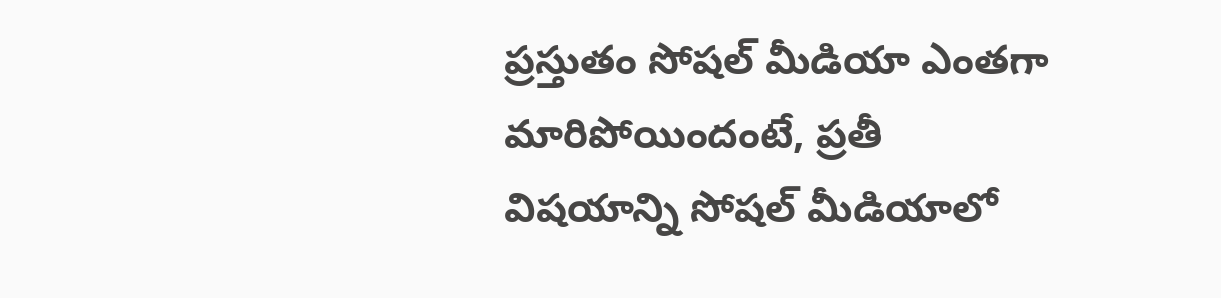ప్రస్తుతం సోషల్‌ మీడియా ఎంతగా మారిపోయిందంటే, ప్రతీ విషయాన్ని సోషల్‌ మీడియాలో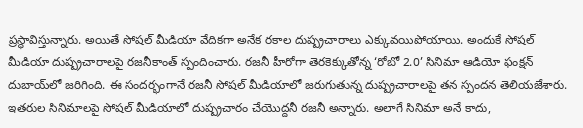ప్రస్థావిస్తున్నారు. అయితే సోషల్‌ మీడియా వేదికగా అనేక రకాల దుష్ప్రచారాలు ఎక్కువయిపోయాయి. అందుకే సోషల్‌ మీడియా దుష్ప్రచారాలపై రజనీకాంత్‌ స్పందించారు. రజనీ హీరోగా తెరకెక్కుతోన్న ‘రోబో 2.0’ సినిమా ఆడియో ఫంక్షన్‌ దుబాయ్‌లో జరిగింది. ఈ సందర్భంగానే రజనీ సోషల్‌ మీడియాలో జరుగుతున్న దుష్ప్రచారాలపై తన స్పందన తెలియజేశారు. ఇతరుల సినిమాలపై సోషల్‌ మీడియాలో దుష్ప్రచారం చేయొద్దనీ రజనీ అన్నారు. అలాగే సినిమా అనే కాదు,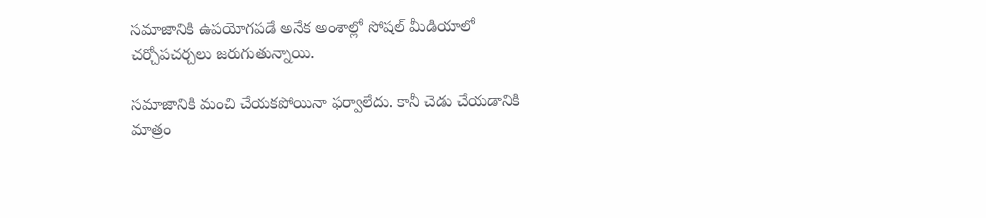సమాజానికి ఉపయోగపడే అనేక అంశాల్లో సోషల్‌ మీడియాలో చర్చోపచర్చలు జరుగుతున్నాయి.

సమాజానికి మంచి చేయకపోయినా ఫర్వాలేదు. కానీ చెడు చేయడానికి మాత్రం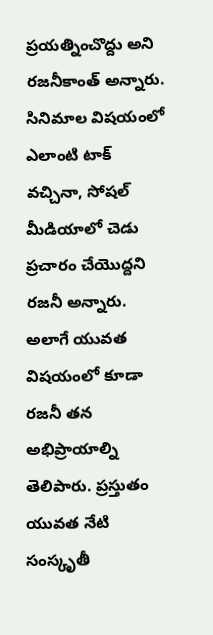ప్రయత్నించొద్దు అని రజనీకాంత్‌ అన్నారు. సినిమాల విషయంలో ఎలాంటి టాక్‌ వచ్చినా, సోషల్‌ మీడియాలో చెడు ప్రచారం చేయొద్దని రజనీ అన్నారు. అలాగే యువత విషయంలో కూడా రజనీ తన అభిప్రాయాల్ని తెలిపారు. ప్రస్తుతం యువత నేటి సంస్కృతీ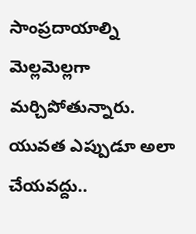సాంప్రదాయాల్ని మెల్లమెల్లగా మర్చిపోతున్నారు. యువత ఎప్పుడూ అలా చేయవద్దు..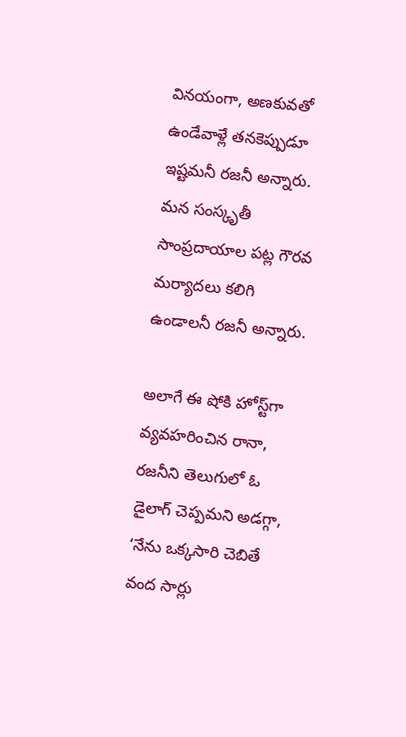వినయంగా, అణకువతో ఉండేవాళ్లే తనకెప్పుడూ ఇష్టమనీ రజనీ అన్నారు. మన సంస్కృతీ సాంప్రదాయాల పట్ల గౌరవ మర్యాదలు కలిగి ఉండాలనీ రజనీ అన్నారు.

అలాగే ఈ షోకి హోస్ట్‌గా వ్యవహరించిన రానా, రజనీని తెలుగులో ఓ డైలాగ్‌ చెప్పమని అడగ్గా, ‘నేను ఒక్కసారి చెబితే వంద సార్లు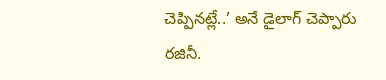చెప్పినట్లే..’ అనే డైలాగ్‌ చెప్పారు రజినీ.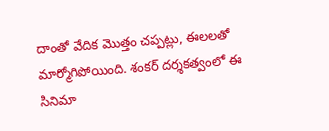దాంతో వేదిక మొత్తం చప్పట్లు, ఈలలతో మార్మోగిపోయింది. శంకర్‌ దర్శకత్వంలో ఈ సినిమా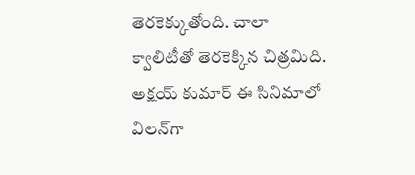తెరకెక్కుతోంది. చాలా క్వాలిటీతో తెరకెక్కిన చిత్రమిది. అక్షయ్‌ కుమార్‌ ఈ సినిమాలో విలన్‌గా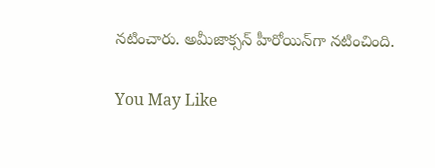నటించారు. అమీజాక్సన్‌ హీరోయిన్‌గా నటించింది.

You May Like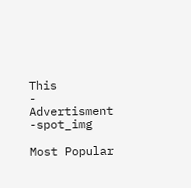This
- Advertisment -spot_img

Most Popular